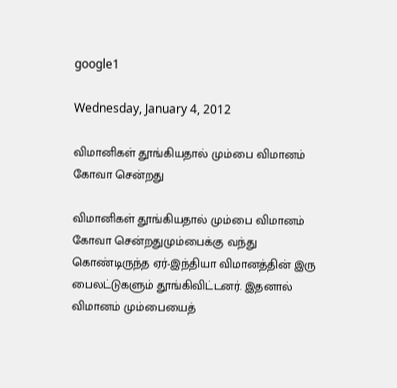google1

Wednesday, January 4, 2012

விமானிகள் தூங்கியதால் மும்பை விமானம் கோவா சென்றது

விமானிகள் தூங்கியதால் மும்பை விமானம் கோவா சென்றதுமும்பைக்கு வந்து கொண்டிருந்த ஏர்-இந்தியா விமானத்தின் இரு பைலட்டுகளும் தூங்கிவிட்டனர். இதனால் விமானம் மும்பையைத்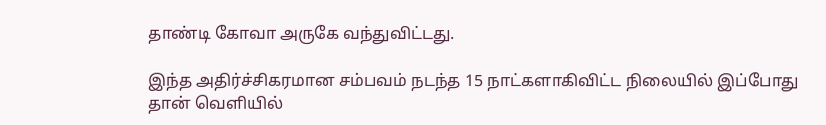தாண்டி கோவா அருகே வந்துவிட்டது.

இந்த அதிர்ச்சிகரமான சம்பவம் நடந்த 15 நாட்களாகிவிட்ட நிலையில் இப்போது தான் வெளியில்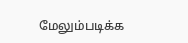மேலும்படிக்க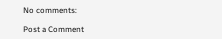No comments:

Post a Comment